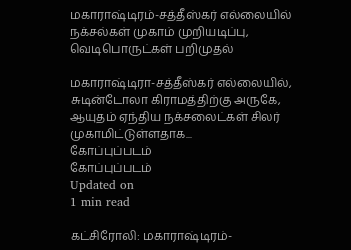மகாராஷ்டிரம்-சத்தீஸ்கர் எல்லையில் நக்சல்கள் முகாம் முறியடிப்பு, வெடிபொருட்கள் பறிமுதல்

மகாராஷ்டிரா-சத்தீஸ்கர் எல்லையில், சுடின்டோலா கிராமத்திற்கு அருகே, ஆயுதம் ஏந்திய நக்சலைட்கள் சிலர் முகாமிட்டுள்ளதாக...
கோப்புப்படம்
கோப்புப்படம்
Updated on
1 min read

கட்சிரோலி: மகாராஷ்டிரம்-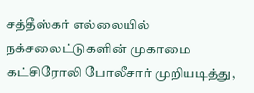சத்தீஸ்கர் எல்லையில் நக்சலைட்டுகளின் முகாமை கட்சிரோலி போலீசார் முறியடித்து,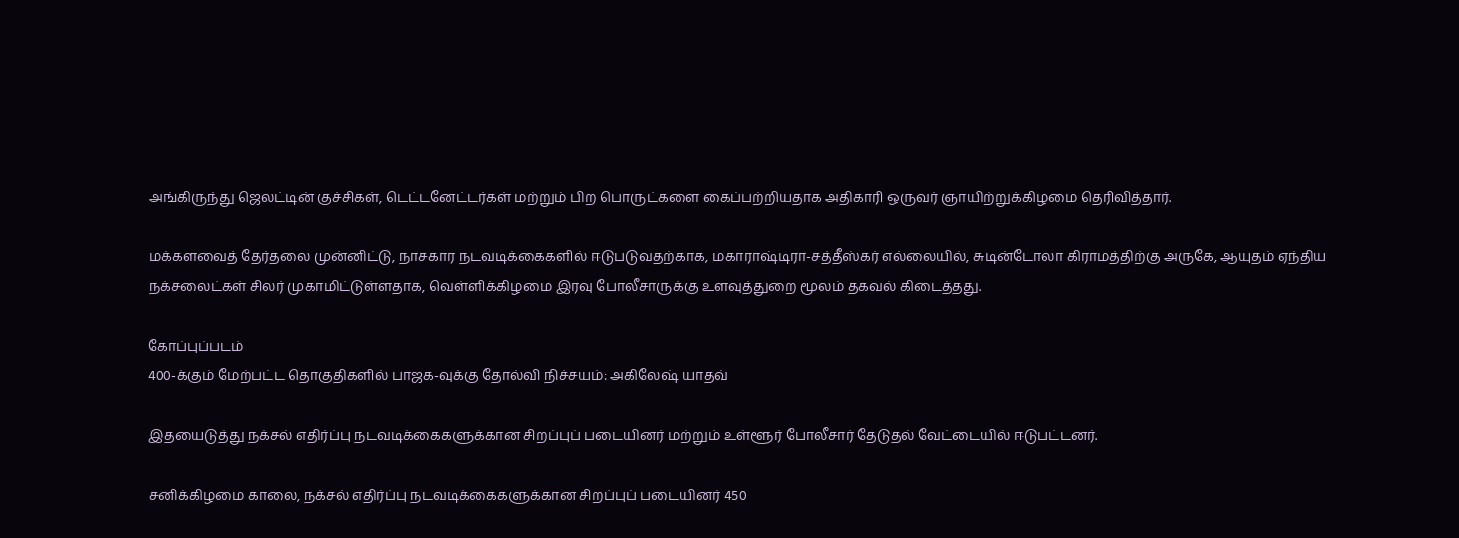அங்கிருந்து ஜெலட்டின் குச்சிகள், டெட்டனேட்டர்கள் மற்றும் பிற பொருட்களை கைப்பற்றியதாக அதிகாரி ஒருவர் ஞாயிற்றுக்கிழமை தெரிவித்தார்.

மக்களவைத் தேர்தலை முன்னிட்டு, நாசகார நடவடிக்கைகளில் ஈடுபடுவதற்காக, மகாராஷ்டிரா-சத்தீஸ்கர் எல்லையில், சுடின்டோலா கிராமத்திற்கு அருகே, ஆயுதம் ஏந்திய நக்சலைட்கள் சிலர் முகாமிட்டுள்ளதாக, வெள்ளிக்கிழமை இரவு போலீசாருக்கு உளவுத்துறை மூலம் தகவல் கிடைத்தது.

கோப்புப்படம்
400-க்கும் மேற்பட்ட தொகுதிகளில் பாஜக-வுக்கு தோல்வி நிச்சயம்: அகிலேஷ் யாதவ்

இதயைடுத்து நக்சல் எதிர்ப்பு நடவடிக்கைகளுக்கான சிறப்புப் படையினர் மற்றும் உள்ளூர் போலீசார் தேடுதல் வேட்டையில் ஈடுபட்டனர்.

சனிக்கிழமை காலை, நக்சல் எதிர்ப்பு நடவடிக்கைகளுக்கான சிறப்புப் படையினர் 450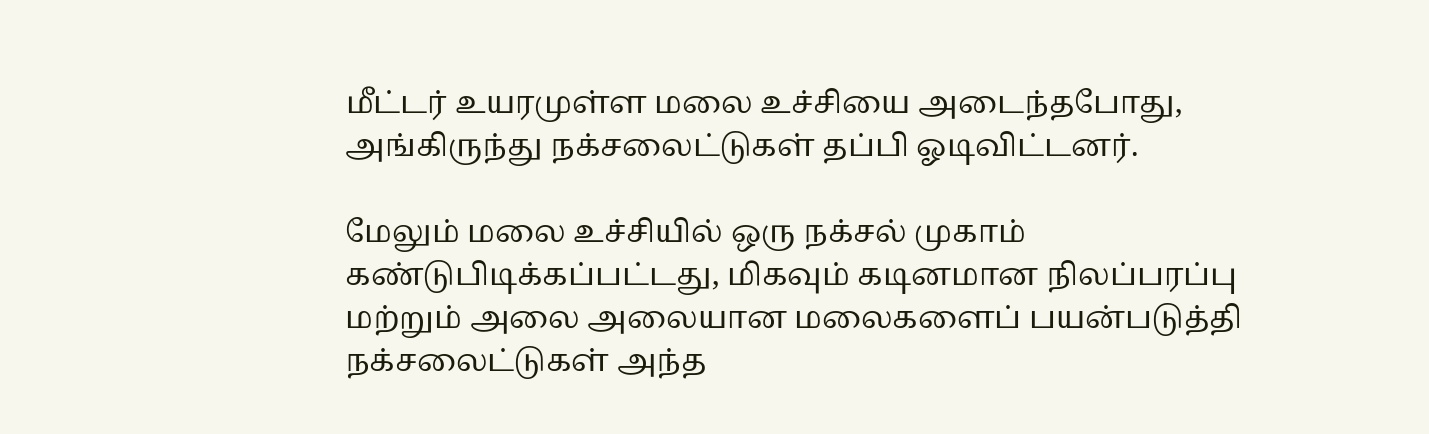மீட்டர் உயரமுள்ள மலை உச்சியை அடைந்தபோது, அங்கிருந்து நக்சலைட்டுகள் தப்பி ஓடிவிட்டனர்.

மேலும் மலை உச்சியில் ஒரு நக்சல் முகாம் கண்டுபிடிக்கப்பட்டது, மிகவும் கடினமான நிலப்பரப்பு மற்றும் அலை அலையான மலைகளைப் பயன்படுத்தி நக்சலைட்டுகள் அந்த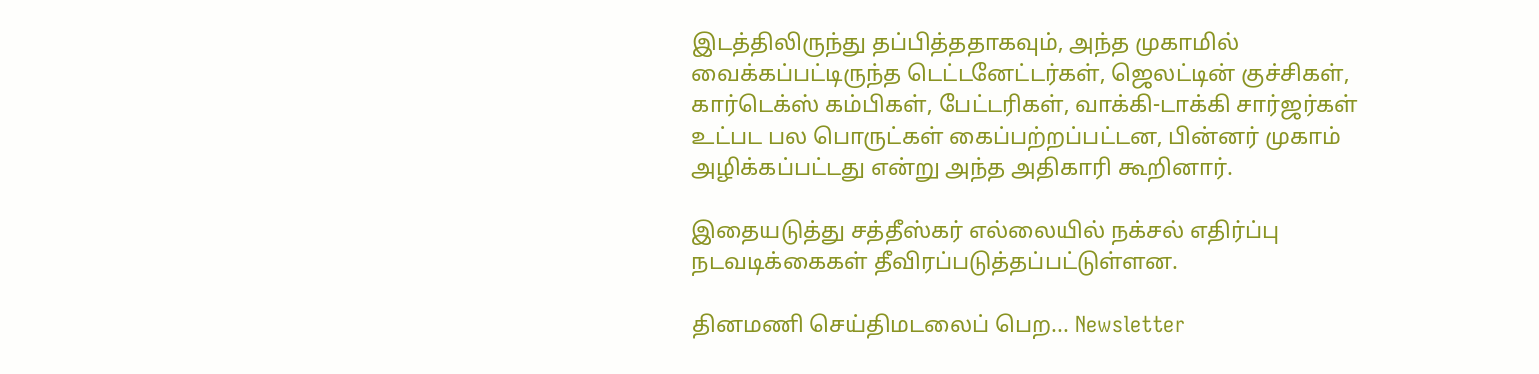இடத்திலிருந்து தப்பித்ததாகவும், அந்த முகாமில் வைக்கப்பட்டிருந்த டெட்டனேட்டர்கள், ஜெலட்டின் குச்சிகள், கார்டெக்ஸ் கம்பிகள், பேட்டரிகள், வாக்கி-டாக்கி சார்ஜர்கள் உட்பட பல பொருட்கள் கைப்பற்றப்பட்டன, பின்னர் முகாம் அழிக்கப்பட்டது என்று அந்த அதிகாரி கூறினார்.

இதையடுத்து சத்தீஸ்கர் எல்லையில் நக்சல் எதிர்ப்பு நடவடிக்கைகள் தீவிரப்படுத்தப்பட்டுள்ளன.

தினமணி செய்திமடலைப் பெற... Newsletter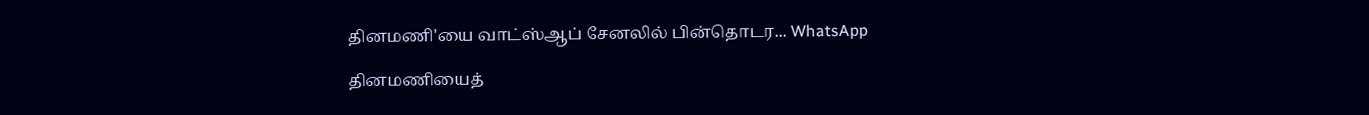தினமணி'யை வாட்ஸ்ஆப் சேனலில் பின்தொடர... WhatsApp

தினமணியைத்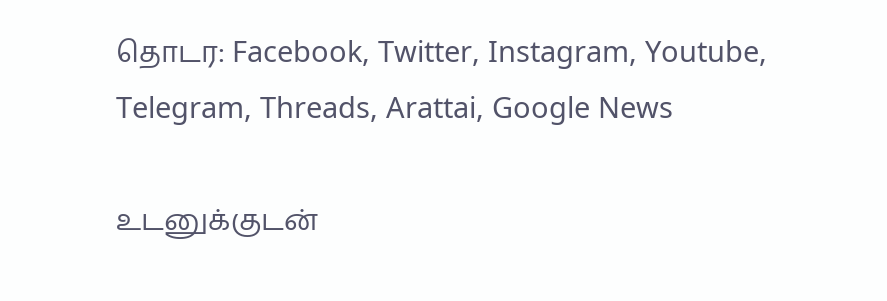தொடர: Facebook, Twitter, Instagram, Youtube, Telegram, Threads, Arattai, Google News

உடனுக்குடன்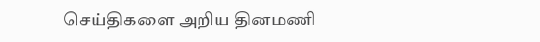செய்திகளை அறிய தினமணி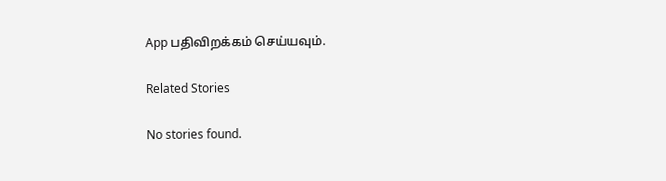App பதிவிறக்கம் செய்யவும்.

Related Stories

No stories found.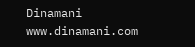Dinamani
www.dinamani.com